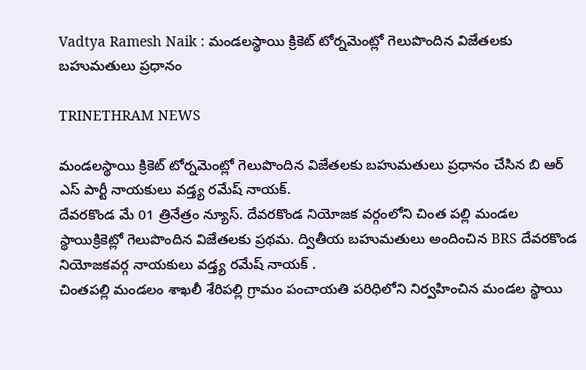Vadtya Ramesh Naik : మండలస్థాయి క్రికెట్ టోర్నమెంట్లో గెలుపొందిన విజేతలకు బహుమతులు ప్రధానం

TRINETHRAM NEWS

మండలస్థాయి క్రికెట్ టోర్నమెంట్లో గెలుపొందిన విజేతలకు బహుమతులు ప్రధానం చేసిన బి ఆర్ ఎస్ పార్టీ నాయకులు వడ్త్య రమేష్ నాయక్.
దేవరకొండ మే 01 త్రినేత్రం న్యూస్. దేవరకొండ నియోజక వర్గంలోని చింత పల్లి మండల స్థాయిక్రికెట్లో గెలుపొందిన విజేతలకు ప్రథమ. ద్వితీయ బహుమతులు అందించిన BRS దేవరకొండ నియోజకవర్గ నాయకులు వడ్త్య రమేష్ నాయక్ .
చింతపల్లి మండలం శాఖలీ శేరిపల్లి గ్రామం పంచాయతి పరిధిలోని నిర్వహించిన మండల స్థాయి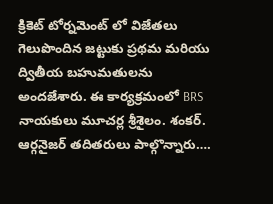క్రికెట్ టోర్నమెంట్ లో విజేతలు గెలుపొందిన జట్టుకు ప్రథమ మరియు ద్వితీయ బహుమతులను అందజేశారు. ఈ కార్యక్రమంలో BRS నాయకులు మూచర్ల శ్రీశైలం. శంకర్. ఆర్గనైజర్ తదితరులు పాల్గొన్నారు….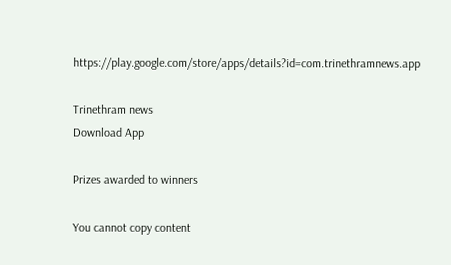https://play.google.com/store/apps/details?id=com.trinethramnews.app

Trinethram news
Download App

Prizes awarded to winners

You cannot copy content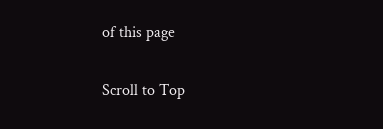of this page

Scroll to Top